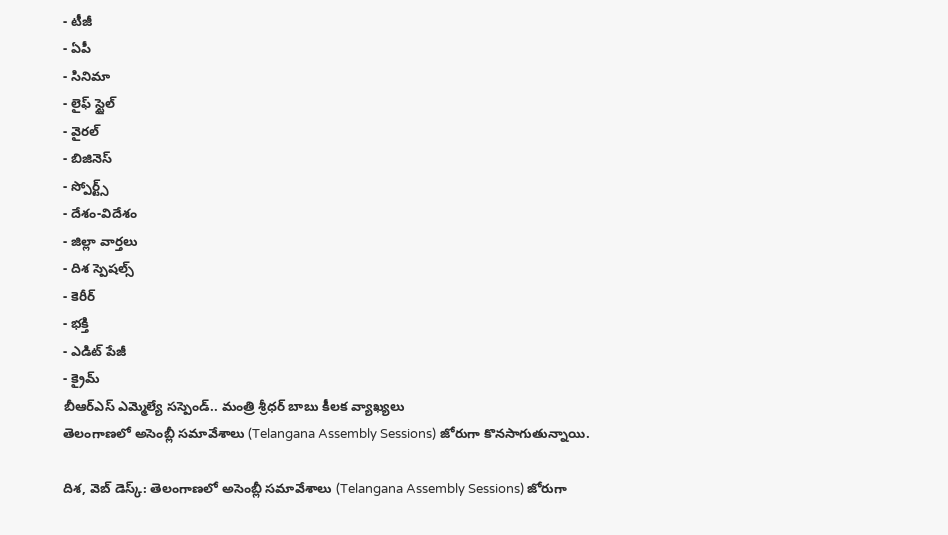- టీజీ
- ఏపీ
- సినిమా
- లైఫ్ స్టైల్
- వైరల్
- బిజినెస్
- స్పోర్ట్స్
- దేశం-విదేశం
- జిల్లా వార్తలు
- దిశ స్పెషల్స్
- కెరీర్
- భక్తి
- ఎడిట్ పేజీ
- క్రైమ్
బీఆర్ఎస్ ఎమ్మెల్యే సస్పెండ్.. మంత్రి శ్రీధర్ బాబు కీలక వ్యాఖ్యలు
తెలంగాణలో అసెంబ్లీ సమావేశాలు (Telangana Assembly Sessions) జోరుగా కొనసాగుతున్నాయి.

దిశ, వెబ్ డెస్క్: తెలంగాణలో అసెంబ్లీ సమావేశాలు (Telangana Assembly Sessions) జోరుగా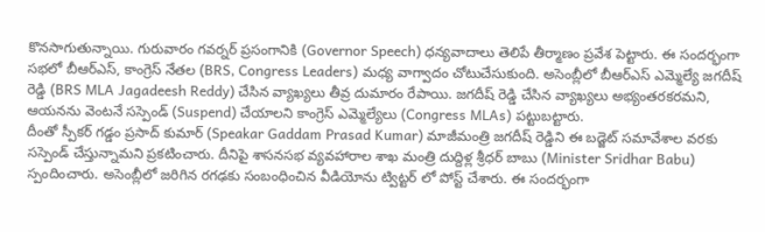కొనసాగుతున్నాయి. గురువారం గవర్నర్ ప్రసంగానికి (Governor Speech) ధన్యవాదాలు తెలిపే తీర్మాణం ప్రవేశ పెట్టారు. ఈ సందర్భంగా సభలో బీఆర్ఎస్, కాంగ్రెస్ నేతల (BRS, Congress Leaders) మధ్య వాగ్వాదం చోటుచేసుకుంది. అసెంబ్లీలో బీఆర్ఎస్ ఎమ్మెల్యే జగదీష్ రెడ్డి (BRS MLA Jagadeesh Reddy) చేసిన వ్యాఖ్యలు తీవ్ర దుమారం రేపాయి. జగదీష్ రెడ్డి చేసిన వ్యాఖ్యలు అభ్యంతరకరమని, ఆయనను వెంటనే సస్పెండ్ (Suspend) చేయాలని కాంగ్రెస్ ఎమ్మెల్యేలు (Congress MLAs) పట్టుబట్టారు.
దీంతో స్పీకర్ గడ్డం ప్రసాద్ కుమార్ (Speakar Gaddam Prasad Kumar) మాజీమంత్రి జగదీష్ రెడ్డిని ఈ బడ్జెట్ సమావేశాల వరకు సస్పెండ్ చేస్తున్నామని ప్రకటించారు. దీనిపై శాసనసభ వ్యవహారాల శాఖ మంత్రి దుద్దిళ్ల శ్రీధర్ బాబు (Minister Sridhar Babu) స్పందించారు. అసెంబ్లీలో జరిగిన రగఢకు సంబంధించిన వీడియోను ట్విట్టర్ లో పోస్ట్ చేశారు. ఈ సందర్భంగా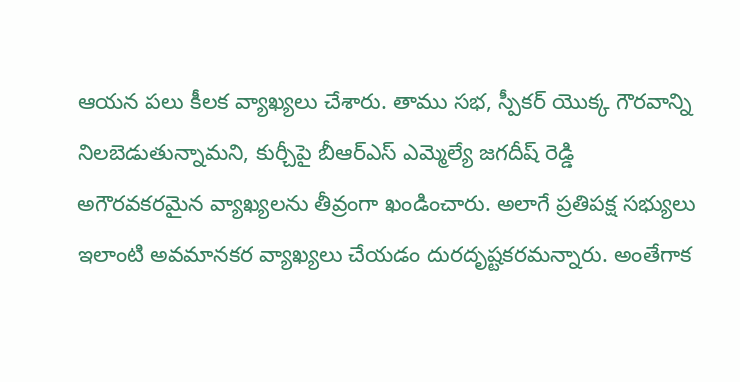ఆయన పలు కీలక వ్యాఖ్యలు చేశారు. తాము సభ, స్పీకర్ యొక్క గౌరవాన్ని నిలబెడుతున్నామని, కుర్చీపై బీఆర్ఎస్ ఎమ్మెల్యే జగదీష్ రెడ్డి అగౌరవకరమైన వ్యాఖ్యలను తీవ్రంగా ఖండించారు. అలాగే ప్రతిపక్ష సభ్యులు ఇలాంటి అవమానకర వ్యాఖ్యలు చేయడం దురదృష్టకరమన్నారు. అంతేగాక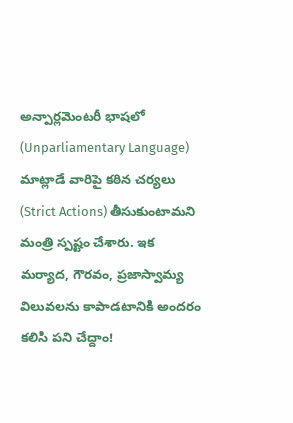అన్పార్లమెంటరీ భాషలో (Unparliamentary Language) మాట్లాడే వారిపై కఠిన చర్యలు (Strict Actions) తీసుకుంటామని మంత్రి స్పష్టం చేశారు. ఇక మర్యాద, గౌరవం, ప్రజాస్వామ్య విలువలను కాపాడటానికి అందరం కలిసి పని చేద్దాం!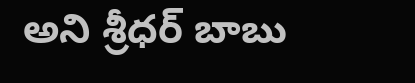అని శ్రీధర్ బాబు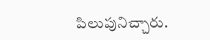పిలుపునిచ్చారు.